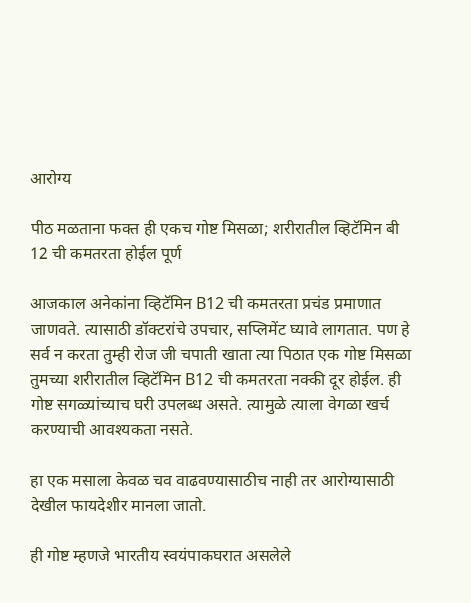आरोग्य

पीठ मळताना फक्त ही एकच गोष्ट मिसळा; शरीरातील व्हिटॅमिन बी 12 ची कमतरता होईल पूर्ण

आजकाल अनेकांना व्हिटॅमिन B12 ची कमतरता प्रचंड प्रमाणात जाणवते. त्यासाठी डॉक्टरांचे उपचार, सप्लिमेंट घ्यावे लागतात. पण हे सर्व न करता तुम्ही रोज जी चपाती खाता त्या पिठात एक गोष्ट मिसळा तुमच्या शरीरातील व्हिटॅमिन B12 ची कमतरता नक्की दूर होईल. ही गोष्ट सगळ्यांच्याच घरी उपलब्ध असते. त्यामुळे त्याला वेगळा खर्च करण्याची आवश्यकता नसते.

हा एक मसाला केवळ चव वाढवण्यासाठीच नाही तर आरोग्यासाठी देखील फायदेशीर मानला जातो.

ही गोष्ट म्हणजे भारतीय स्वयंपाकघरात असलेले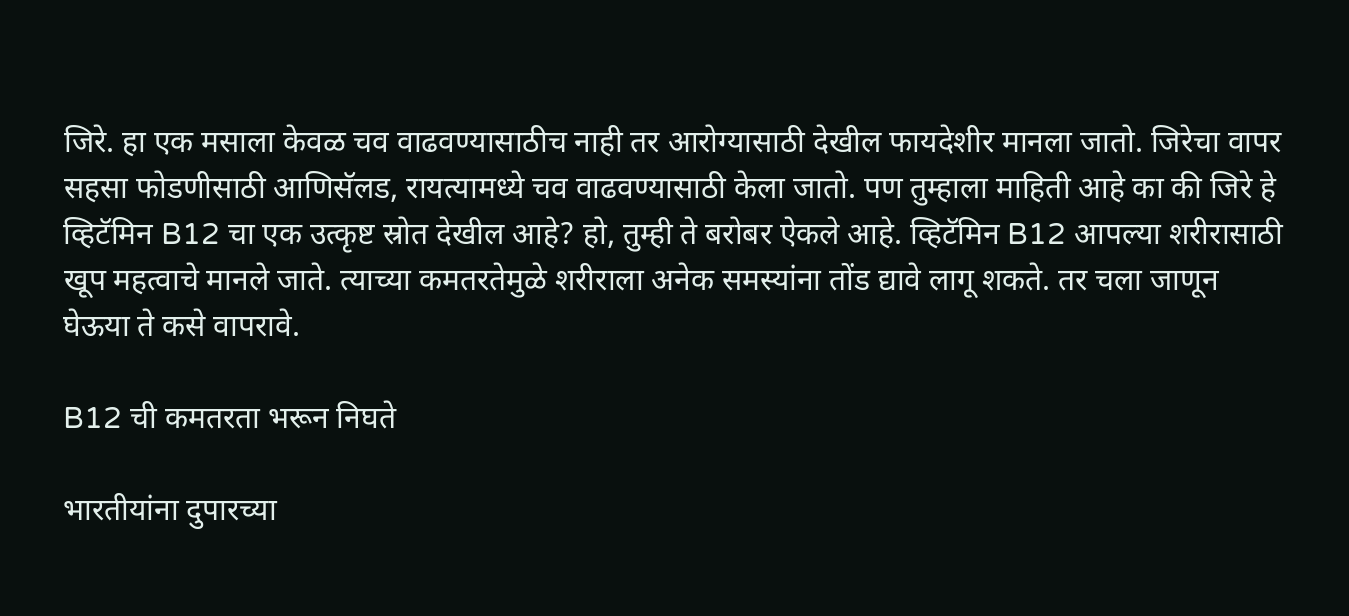जिरे. हा एक मसाला केवळ चव वाढवण्यासाठीच नाही तर आरोग्यासाठी देखील फायदेशीर मानला जातो. जिरेचा वापर सहसा फोडणीसाठी आणिसॅलड, रायत्यामध्ये चव वाढवण्यासाठी केला जातो. पण तुम्हाला माहिती आहे का की जिरे हे व्हिटॅमिन B12 चा एक उत्कृष्ट स्रोत देखील आहे? हो, तुम्ही ते बरोबर ऐकले आहे. व्हिटॅमिन B12 आपल्या शरीरासाठी खूप महत्वाचे मानले जाते. त्याच्या कमतरतेमुळे शरीराला अनेक समस्यांना तोंड द्यावे लागू शकते. तर चला जाणून घेऊया ते कसे वापरावे.

B12 ची कमतरता भरून निघते

भारतीयांना दुपारच्या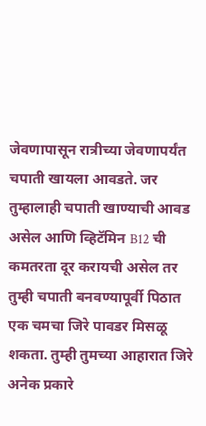जेवणापासून रात्रीच्या जेवणापर्यंत चपाती खायला आवडते. जर तुम्हालाही चपाती खाण्याची आवड असेल आणि व्हिटॅमिन B12 ची कमतरता दूर करायची असेल तर तुम्ही चपाती बनवण्यापूर्वी पिठात एक चमचा जिरे पावडर मिसळू शकता. तुम्ही तुमच्या आहारात जिरे अनेक प्रकारे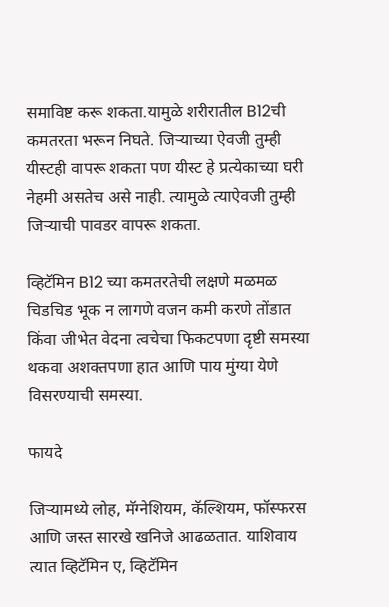समाविष्ट करू शकता.यामुळे शरीरातील B12ची कमतरता भरून निघते. जिऱ्याच्या ऐवजी तुम्ही यीस्टही वापरू शकता पण यीस्ट हे प्रत्येकाच्या घरी नेहमी असतेच असे नाही. त्यामुळे त्याऐवजी तुम्ही जिऱ्याची पावडर वापरू शकता.

व्हिटॅमिन B12 च्या कमतरतेची लक्षणे मळमळ चिडचिड भूक न लागणे वजन कमी करणे तोंडात किंवा जीभेत वेदना त्वचेचा फिकटपणा दृष्टी समस्या थकवा अशक्तपणा हात आणि पाय मुंग्या येणे विसरण्याची समस्या.

फायदे

जिऱ्यामध्ये लोह, मॅग्नेशियम, कॅल्शियम, फॉस्फरस आणि जस्त सारखे खनिजे आढळतात. याशिवाय त्यात व्हिटॅमिन ए, व्हिटॅमिन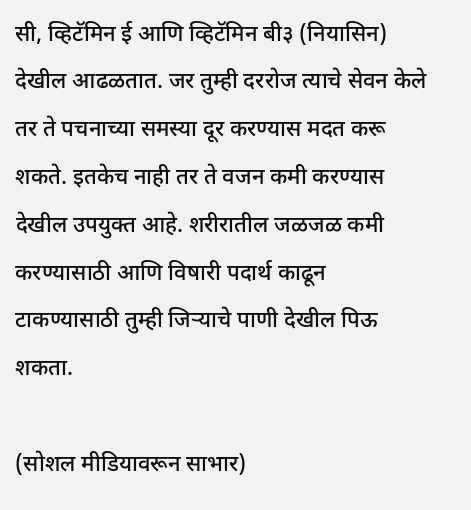सी, व्हिटॅमिन ई आणि व्हिटॅमिन बी३ (नियासिन) देखील आढळतात. जर तुम्ही दररोज त्याचे सेवन केले तर ते पचनाच्या समस्या दूर करण्यास मदत करू शकते. इतकेच नाही तर ते वजन कमी करण्यास देखील उपयुक्त आहे. शरीरातील जळजळ कमी करण्यासाठी आणि विषारी पदार्थ काढून टाकण्यासाठी तुम्ही जिऱ्याचे पाणी देखील पिऊ शकता.

(सोशल मीडियावरून साभार)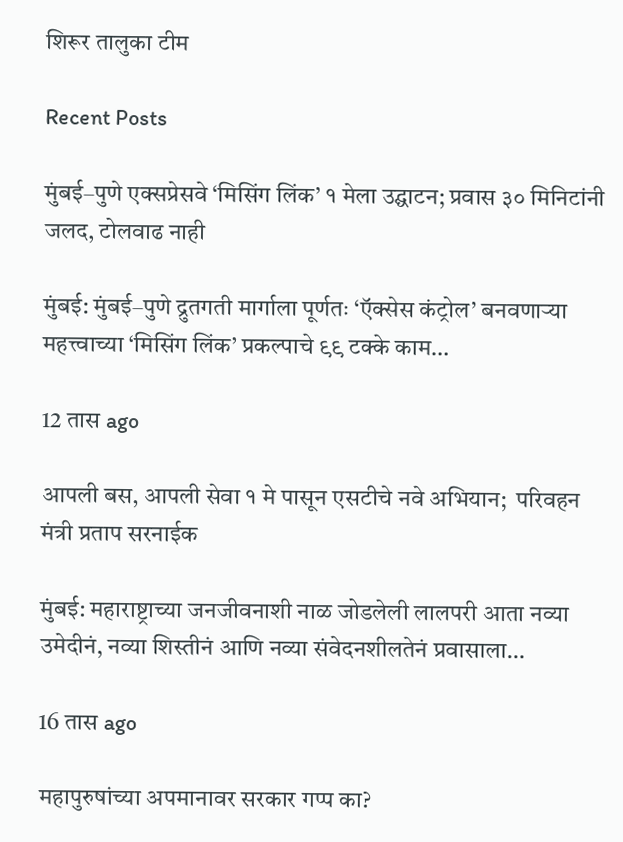शिरूर तालुका टीम

Recent Posts

मुंबई–पुणे एक्सप्रेसवे ‘मिसिंग लिंक’ १ मेला उद्घाटन; प्रवास ३० मिनिटांनी जलद, टोलवाढ नाही

मुंबई: मुंबई–पुणे द्रुतगती मार्गाला पूर्णतः ‘ऍक्सेस कंट्रोल’ बनवणाऱ्या महत्त्वाच्या ‘मिसिंग लिंक’ प्रकल्पाचे ९९ टक्के काम…

12 तास ago

आपली बस, आपली सेवा १ मे पासून एसटीचे नवे अभियान;  परिवहन मंत्री प्रताप सरनाईक

मुंबई: महाराष्ट्राच्या जनजीवनाशी नाळ जोडलेली लालपरी आता नव्या उमेदीनं, नव्या शिस्तीनं आणि नव्या संवेदनशीलतेनं प्रवासाला…

16 तास ago

महापुरुषांच्या अपमानावर सरकार गप्प का?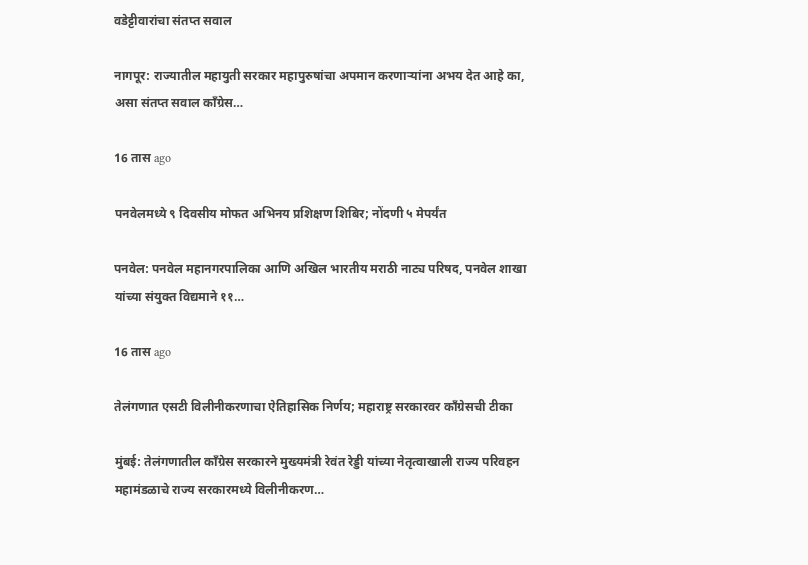वडेट्टीवारांचा संतप्त सवाल

नागपूर: राज्यातील महायुती सरकार महापुरुषांचा अपमान करणाऱ्यांना अभय देत आहे का, असा संतप्त सवाल काँग्रेस…

16 तास ago

पनवेलमध्ये ९ दिवसीय मोफत अभिनय प्रशिक्षण शिबिर; नोंदणी ५ मेपर्यंत

पनवेल: पनवेल महानगरपालिका आणि अखिल भारतीय मराठी नाट्य परिषद, पनवेल शाखा यांच्या संयुक्त विद्यमाने ११…

16 तास ago

तेलंगणात एसटी विलीनीकरणाचा ऐतिहासिक निर्णय; महाराष्ट्र सरकारवर काँग्रेसची टीका

मुंबई: तेलंगणातील काँग्रेस सरकारने मुख्यमंत्री रेवंत रेड्डी यांच्या नेतृत्वाखाली राज्य परिवहन महामंडळाचे राज्य सरकारमध्ये विलीनीकरण…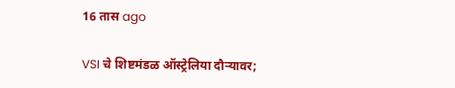16 तास ago

VSI चे शिष्टमंडळ ऑस्ट्रेलिया दौऱ्यावर;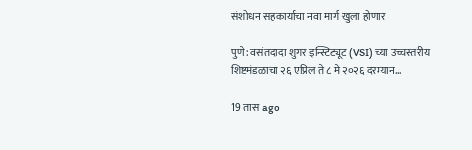संशोधन सहकार्याचा नवा मार्ग खुला होणार

पुणे: वसंतदादा शुगर इन्स्टिट्यूट (VSI) च्या उच्चस्तरीय शिष्टमंडळाचा २६ एप्रिल ते ८ मे २०२६ दरम्यान…

19 तास ago